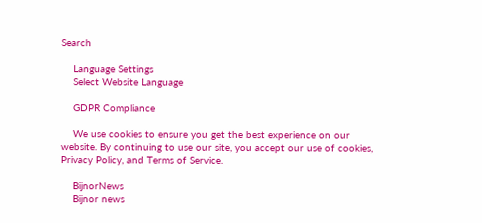Search

    Language Settings
    Select Website Language

    GDPR Compliance

    We use cookies to ensure you get the best experience on our website. By continuing to use our site, you accept our use of cookies, Privacy Policy, and Terms of Service.

    BijnorNews
    Bijnor news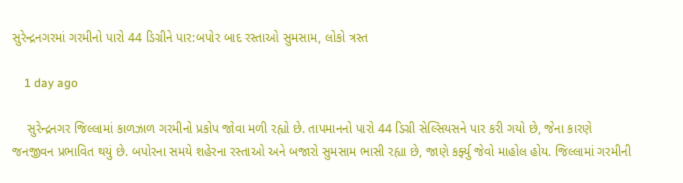સુરેન્દ્રનગરમાં ગરમીનો પારો 44 ડિગ્રીને પાર:બપોર બાદ રસ્તાઓ સુમસામ, લોકો ત્રસ્ત

    1 day ago

    સુરેન્દ્રનગર જિલ્લામાં કાળઝાળ ગરમીનો પ્રકોપ જોવા મળી રહ્યો છે. તાપમાનનો પારો 44 ડિગ્રી સેલ્સિયસને પાર કરી ગયો છે, જેના કારણે જનજીવન પ્રભાવિત થયું છે. બપોરના સમયે શહેરના રસ્તાઓ અને બજારો સુમસામ ભાસી રહ્યા છે, જાણે કર્ફ્યુ જેવો માહોલ હોય. જિલ્લામાં ગરમીની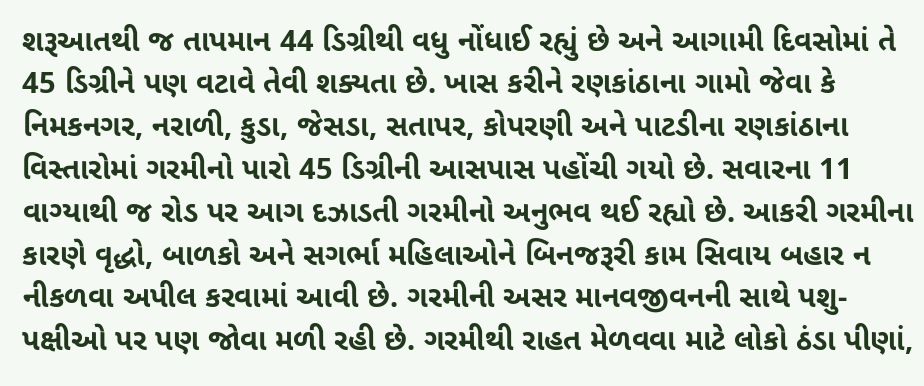શરૂઆતથી જ તાપમાન 44 ડિગ્રીથી વધુ નોંધાઈ રહ્યું છે અને આગામી દિવસોમાં તે 45 ડિગ્રીને પણ વટાવે તેવી શક્યતા છે. ખાસ કરીને રણકાંઠાના ગામો જેવા કે નિમકનગર, નરાળી, કુડા, જેસડા, સતાપર, કોપરણી અને પાટડીના રણકાંઠાના વિસ્તારોમાં ગરમીનો પારો 45 ડિગ્રીની આસપાસ પહોંચી ગયો છે. સવારના 11 વાગ્યાથી જ રોડ પર આગ દઝાડતી ગરમીનો અનુભવ થઈ રહ્યો છે. આકરી ગરમીના કારણે વૃદ્ધો, બાળકો અને સગર્ભા મહિલાઓને બિનજરૂરી કામ સિવાય બહાર ન નીકળવા અપીલ કરવામાં આવી છે. ગરમીની અસર માનવજીવનની સાથે પશુ-પક્ષીઓ પર પણ જોવા મળી રહી છે. ગરમીથી રાહત મેળવવા માટે લોકો ઠંડા પીણાં,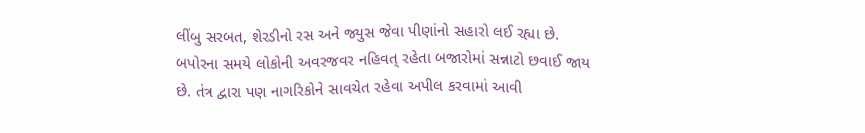લીંબુ સરબત, શેરડીનો રસ અને જ્યુસ જેવા પીણાંનો સહારો લઈ રહ્યા છે. બપોરના સમયે લોકોની અવરજવર નહિવત્ રહેતા બજારોમાં સન્નાટો છવાઈ જાય છે. તંત્ર દ્વારા પણ નાગરિકોને સાવચેત રહેવા અપીલ કરવામાં આવી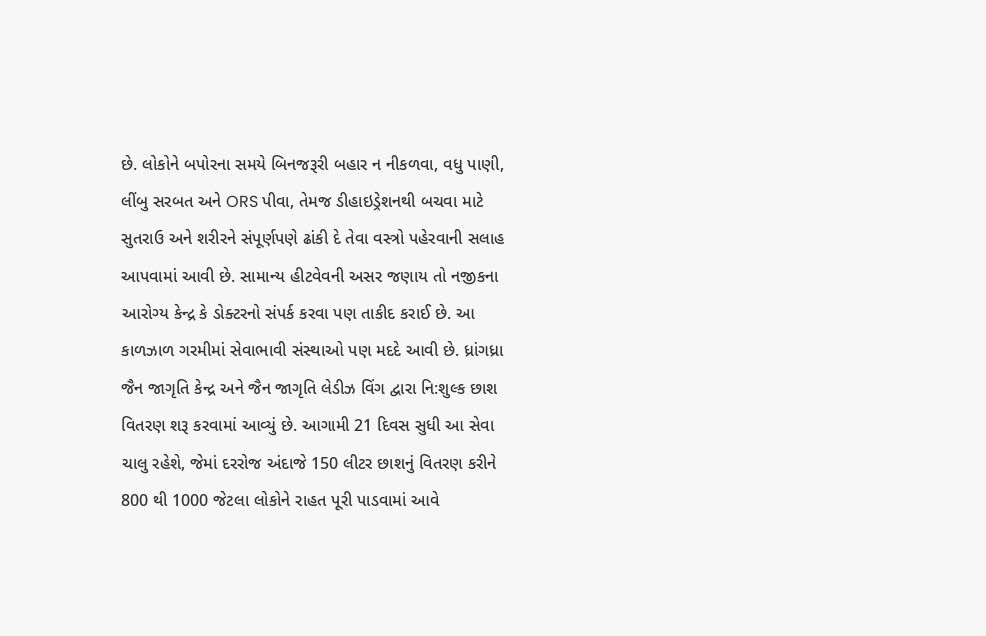છે. લોકોને બપોરના સમયે બિનજરૂરી બહાર ન નીકળવા, વધુ પાણી, લીંબુ સરબત અને ORS પીવા, તેમજ ડીહાઇડ્રેશનથી બચવા માટે સુતરાઉ અને શરીરને સંપૂર્ણપણે ઢાંકી દે તેવા વસ્ત્રો પહેરવાની સલાહ આપવામાં આવી છે. સામાન્ય હીટવેવની અસર જણાય તો નજીકના આરોગ્ય કેન્દ્ર કે ડોક્ટરનો સંપર્ક કરવા પણ તાકીદ કરાઈ છે. આ કાળઝાળ ગરમીમાં સેવાભાવી સંસ્થાઓ પણ મદદે આવી છે. ધ્રાંગધ્રા જૈન જાગૃતિ કેન્દ્ર અને જૈન જાગૃતિ લેડીઝ વિંગ દ્વારા નિ:શુલ્ક છાશ વિતરણ શરૂ કરવામાં આવ્યું છે. આગામી 21 દિવસ સુધી આ સેવા ચાલુ રહેશે, જેમાં દરરોજ અંદાજે 150 લીટર છાશનું વિતરણ કરીને 800 થી 1000 જેટલા લોકોને રાહત પૂરી પાડવામાં આવે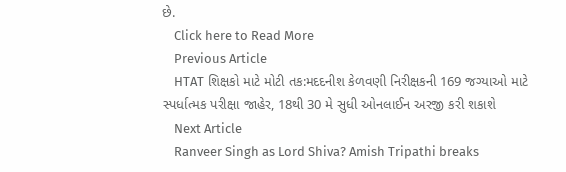છે.
    Click here to Read More
    Previous Article
    HTAT શિક્ષકો માટે મોટી તક:મદદનીશ કેળવણી નિરીક્ષકની 169 જગ્યાઓ માટે સ્પર્ધાત્મક પરીક્ષા જાહેર, 18થી 30 મે સુધી ઓનલાઈન અરજી કરી શકાશે
    Next Article
    Ranveer Singh as Lord Shiva? Amish Tripathi breaks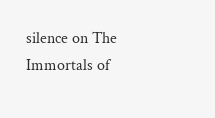silence on The Immortals of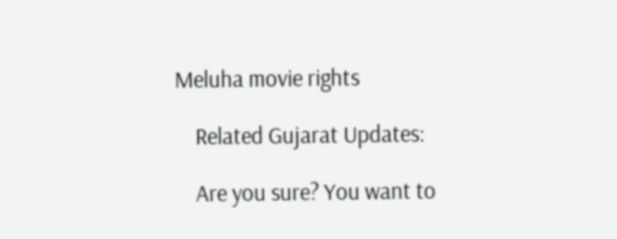Meluha movie rights

    Related Gujarat Updates:

    Are you sure? You want to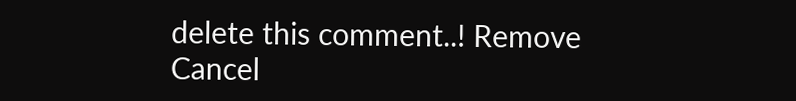delete this comment..! Remove Cancel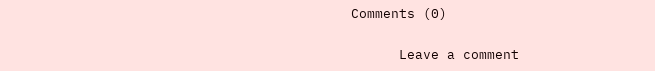Comments (0)

      Leave a comment